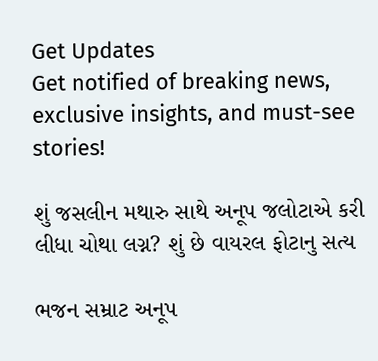Get Updates
Get notified of breaking news, exclusive insights, and must-see stories!

શું જસલીન મથારુ સાથે અનૂપ જલોટાએ કરી લીધા ચોથા લગ્ન? શું છે વાયરલ ફોટાનુ સત્ય

ભજન સમ્રાટ અનૂપ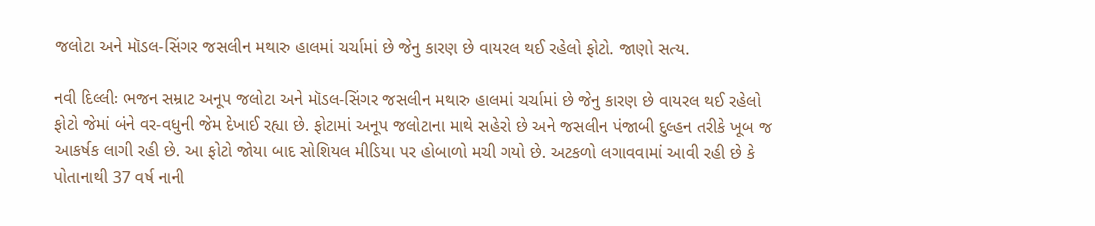જલોટા અને મૉડલ-સિંગર જસલીન મથારુ હાલમાં ચર્ચામાં છે જેનુ કારણ છે વાયરલ થઈ રહેલો ફોટો. જાણો સત્ય.

નવી દિલ્લીઃ ભજન સમ્રાટ અનૂપ જલોટા અને મૉડલ-સિંગર જસલીન મથારુ હાલમાં ચર્ચામાં છે જેનુ કારણ છે વાયરલ થઈ રહેલો ફોટો જેમાં બંને વર-વધુની જેમ દેખાઈ રહ્યા છે. ફોટામાં અનૂપ જલોટાના માથે સહેરો છે અને જસલીન પંજાબી દુલ્હન તરીકે ખૂબ જ આકર્ષક લાગી રહી છે. આ ફોટો જોયા બાદ સોશિયલ મીડિયા પર હોબાળો મચી ગયો છે. અટકળો લગાવવામાં આવી રહી છે કે પોતાનાથી 37 વર્ષ નાની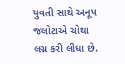યુવતી સાથે અનૂપ જલોટાએ ચોથા લગ્ન કરી લીધા છે.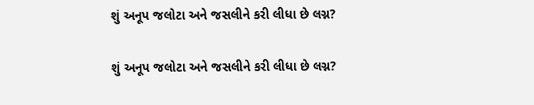શું અનૂપ જલોટા અને જસલીને કરી લીધા છે લગ્ન?

શું અનૂપ જલોટા અને જસલીને કરી લીધા છે લગ્ન?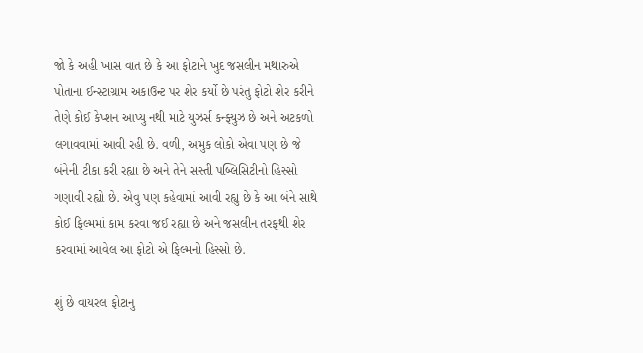જો કે અહી ખાસ વાત છે કે આ ફોટાને ખુદ જસલીન મથારુએ પોતાના ઈન્સ્ટાગ્રામ અકાઉન્ટ પર શેર કર્યો છે પરંતુ ફોટો શેર કરીને તેણે કોઈ કેપ્શન આપ્યુ નથી માટે યુઝર્સ કન્ફ્યુઝ છે અને અટકળો લગાવવામાં આવી રહી છે. વળી, અમુક લોકો એવા પણ છે જે બંનેની ટીકા કરી રહ્યા છે અને તેને સસ્તી પબ્લિસિટીનો હિસ્સો ગણાવી રહ્યો છે. એવુ પણ કહેવામાં આવી રહ્યુ છે કે આ બંને સાથે કોઈ ફિલ્મમાં કામ કરવા જઈ રહ્યા છે અને જસલીન તરફથી શેર કરવામાં આવેલ આ ફોટો એ ફિલ્મનો હિસ્સો છે.

શું છે વાયરલ ફોટાનુ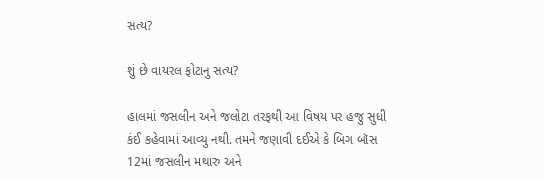સત્ય?

શું છે વાયરલ ફોટાનુ સત્ય?

હાલમાં જસલીન અને જલોટા તરફથી આ વિષય પર હજુ સુધી કંઈ કહેવામાં આવ્યુ નથી. તમને જણાવી દઈએ કે બિગ બૉસ 12માં જસલીન મથારુ અને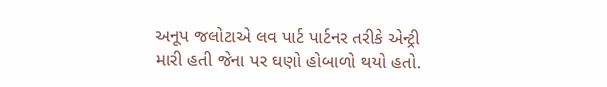અનૂપ જલોટાએ લવ પાર્ટ પાર્ટનર તરીકે એન્ટ્રી મારી હતી જેના પર ઘણો હોબાળો થયો હતો.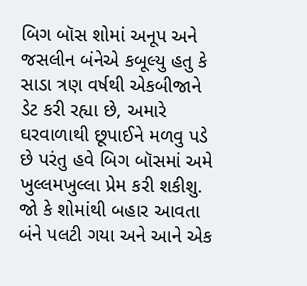બિગ બૉસ શોમાં અનૂપ અને જસલીન બંનેએ કબૂલ્યુ હતુ કે સાડા ત્રણ વર્ષથી એકબીજાને ડેટ કરી રહ્યા છે, અમારે ઘરવાળાથી છૂપાઈને મળવુ પડે છે પરંતુ હવે બિગ બૉસમાં અમે ખુલ્લમખુલ્લા પ્રેમ કરી શકીશુ. જો કે શોમાંથી બહાર આવતા બંને પલટી ગયા અને આને એક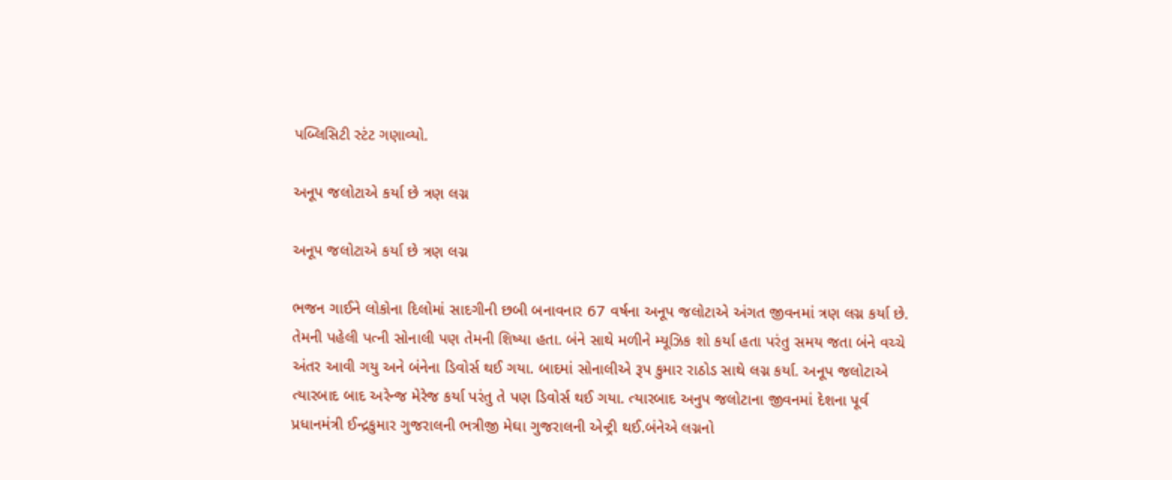પબ્લિસિટી સ્ટંટ ગણાવ્યો.

અનૂપ જલોટાએ કર્યા છે ત્રણ લગ્ન

અનૂપ જલોટાએ કર્યા છે ત્રણ લગ્ન

ભજન ગાઈને લોકોના દિલોમાં સાદગીની છબી બનાવનાર 67 વર્ષના અનૂપ જલોટાએ અંગત જીવનમાં ત્રણ લગ્ન કર્યા છે. તેમની પહેલી પત્ની સોનાલી પણ તેમની શિષ્યા હતા. બંને સાથે મળીને મ્યૂઝિક શો કર્યા હતા પરંતુ સમય જતા બંને વચ્ચે અંતર આવી ગયુ અને બંનેના ડિવોર્સ થઈ ગયા. બાદમાં સોનાલીએ રૂપ કુમાર રાઠોડ સાથે લગ્ન કર્યા. અનૂપ જલોટાએ ત્યારબાદ બાદ અરેન્જ મેરેજ કર્યા પરંતુ તે પણ ડિવોર્સ થઈ ગયા. ત્યારબાદ અનુપ જલોટાના જીવનમાં દેશના પૂર્વ પ્રધાનમંત્રી ઈન્દ્રકુમાર ગુજરાલની ભત્રીજી મેઘા ગુજરાલની એન્ટ્રી થઈ.બંનેએ લગ્નનો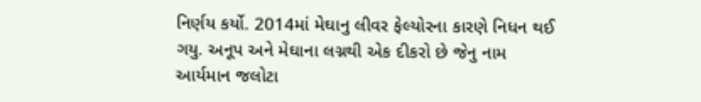નિર્ણય કર્યો. 2014માં મેઘાનુ લીવર ફેલ્યોરના કારણે નિધન થઈ ગયુ. અનૂપ અને મેઘાના લગ્નથી એક દીકરો છે જેનુ નામ આર્યમાન જલોટા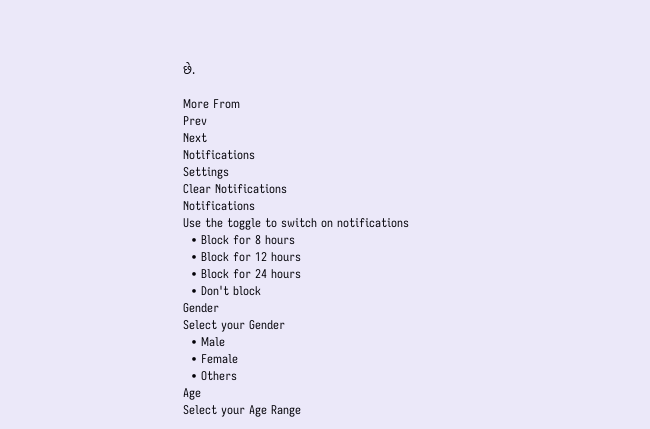છે.

More From
Prev
Next
Notifications
Settings
Clear Notifications
Notifications
Use the toggle to switch on notifications
  • Block for 8 hours
  • Block for 12 hours
  • Block for 24 hours
  • Don't block
Gender
Select your Gender
  • Male
  • Female
  • Others
Age
Select your Age Range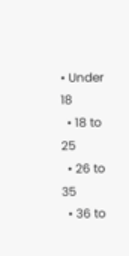• Under 18
  • 18 to 25
  • 26 to 35
  • 36 to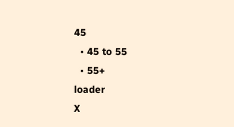45
  • 45 to 55
  • 55+
loader
X